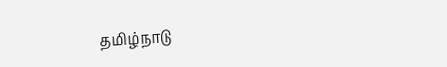தமிழ்நாடு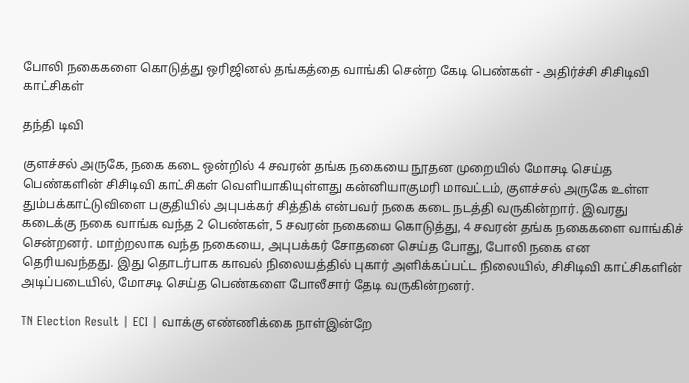போலி நகைகளை கொடுத்து ஒரிஜினல் தங்கத்தை வாங்கி சென்ற கேடி பெண்கள் - அதிர்ச்சி சிசிடிவி காட்சிகள்

தந்தி டிவி

குளச்சல் அருகே, நகை கடை ஒன்றில் 4 சவரன் தங்க நகையை நூதன முறையில் மோசடி செய்த பெண்களின் சிசிடிவி காட்சிகள் வெளியாகியுள்ளது கன்னியாகுமரி மாவட்டம், குளச்சல் அருகே உள்ள தும்பக்காட்டுவிளை பகுதியில் அபுபக்கர் சித்திக் என்பவர் நகை கடை நடத்தி வருகின்றார். இவரது கடைக்கு நகை வாங்க வந்த 2 பெண்கள், 5 சவரன் நகையை கொடுத்து, 4 சவரன் தங்க நகைகளை வாங்கிச் சென்றனர். மாற்றலாக வந்த நகையை, அபுபக்கர் சோதனை செய்த போது, போலி நகை என தெரியவந்தது. இது தொடர்பாக காவல் நிலையத்தில் புகார் அளிக்கப்பட்ட நிலையில், சிசிடிவி காட்சிகளின் அடிப்படையில், மோசடி செய்த பெண்களை போலீசார் தேடி வருகின்றனர்.

TN Election Result | ECI | வாக்கு எண்ணிக்கை நாள்இன்றே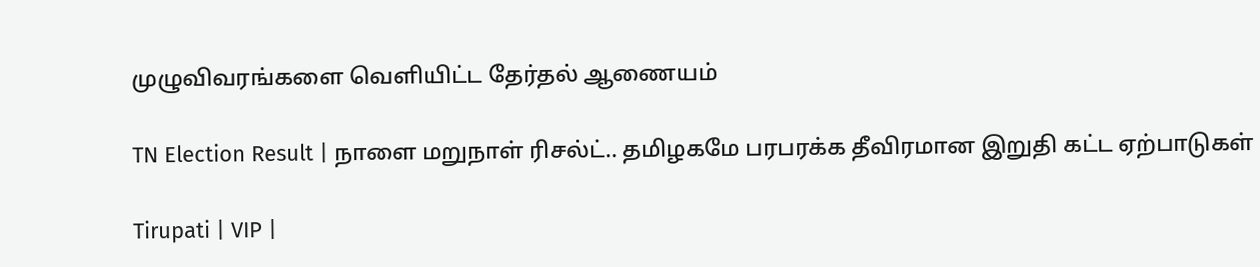முழுவிவரங்களை வெளியிட்ட தேர்தல் ஆணையம்

TN Election Result | நாளை மறுநாள் ரிசல்ட்.. தமிழகமே பரபரக்க தீவிரமான இறுதி கட்ட ஏற்பாடுகள்

Tirupati | VIP |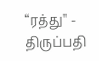“ரத்து'' - திருப்பதி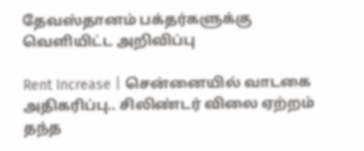தேவஸ்தானம் பக்தர்களுக்கு வெளியிட்ட அறிவிப்பு

Rent Increase | சென்னையில் வாடகை அதிகரிப்பு.. சிலிண்டர் விலை ஏற்றம் தந்த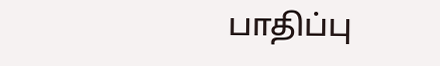பாதிப்பு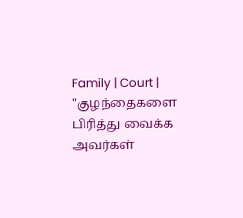Family | Court | "குழந்தைகளை பிரித்து வைக்க அவர்கள்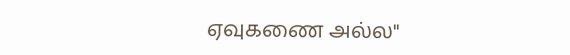ஏவுகணை அல்ல"